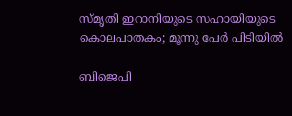സ്മൃതി ഇറാനിയുടെ സഹായിയുടെ കൊലപാതകം; മൂന്നു പേർ പിടിയിൽ

ബിജെപി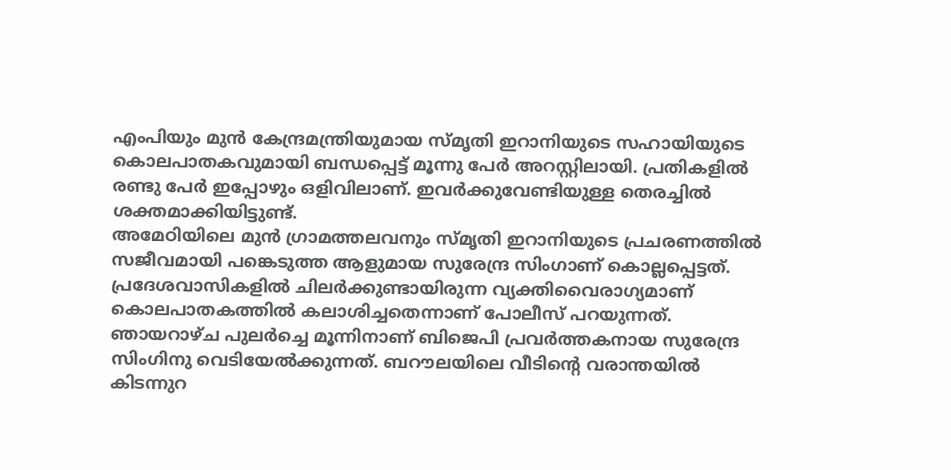എംപിയും മുൻ കേന്ദ്രമന്ത്രിയുമായ സ്മൃതി ഇറാനിയുടെ സഹായിയുടെ കൊലപാതകവുമായി ബന്ധപ്പെട്ട് മൂന്നു പേർ അറസ്റ്റിലായി. പ്രതികളിൽ രണ്ടു പേർ ഇപ്പോഴും ഒളിവിലാണ്. ഇവർക്കുവേണ്ടിയുള്ള തെരച്ചിൽ ശക്തമാക്കിയിട്ടുണ്ട്.
അമേഠിയിലെ മുൻ ഗ്രാമത്തലവനും സ്മൃതി ഇറാനിയുടെ പ്രചരണത്തിൽ സജീവമായി പങ്കെടുത്ത ആളുമായ സുരേന്ദ്ര സിംഗാണ് കൊല്ലപ്പെട്ടത്. പ്രദേശവാസികളിൽ ചിലർക്കുണ്ടായിരുന്ന വ്യക്തിവൈരാഗ്യമാണ് കൊലപാതകത്തിൽ കലാശിച്ചതെന്നാണ് പോലീസ് പറയുന്നത്. ഞായറാഴ്ച പുലർച്ചെ മൂന്നിനാണ് ബിജെപി പ്രവർത്തകനായ സുരേന്ദ്ര സിംഗിനു വെടിയേൽക്കുന്നത്. ബറൗലയിലെ വീടിന്റെ വരാന്തയിൽ കിടന്നുറ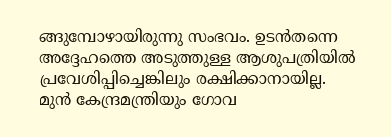ങ്ങുമ്പോഴായിരുന്നു സംഭവം. ഉടൻതന്നെ അദ്ദേഹത്തെ അടുത്തുള്ള ആശുപത്രിയിൽ പ്രവേശിപ്പിച്ചെങ്കിലും രക്ഷിക്കാനായില്ല.
മുൻ കേന്ദ്രമന്ത്രിയും ഗോവ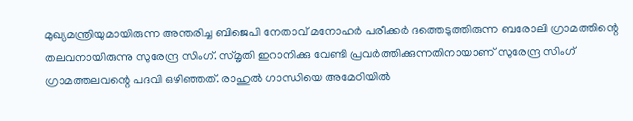മുഖ്യമന്ത്രിയുമായിരുന്ന അന്തരിച്ച ബിജെപി നേതാവ് മനോഹർ പരീക്കർ ദത്തെടുത്തിരുന്ന ബരോലി ഗ്രാമത്തിന്റെ തലവനായിരുന്നു സുരേന്ദ്ര സിംഗ്. സ്മൃതി ഇറാനിക്കു വേണ്ടി പ്രവർത്തിക്കുന്നതിനായാണ് സുരേന്ദ്ര സിംഗ് ഗ്രാമത്തലവന്റെ പദവി ഒഴിഞ്ഞത്. രാഹുൽ ഗാന്ധിയെ അമേഠിയിൽ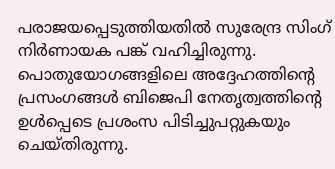പരാജയപ്പെടുത്തിയതിൽ സുരേന്ദ്ര സിംഗ് നിർണായക പങ്ക് വഹിച്ചിരുന്നു. പൊതുയോഗങ്ങളിലെ അദ്ദേഹത്തിന്റെ പ്രസംഗങ്ങൾ ബിജെപി നേതൃത്വത്തിന്റെ ഉൾപ്പെടെ പ്രശംസ പിടിച്ചുപറ്റുകയും ചെയ്തിരുന്നു.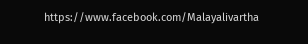https://www.facebook.com/Malayalivartha